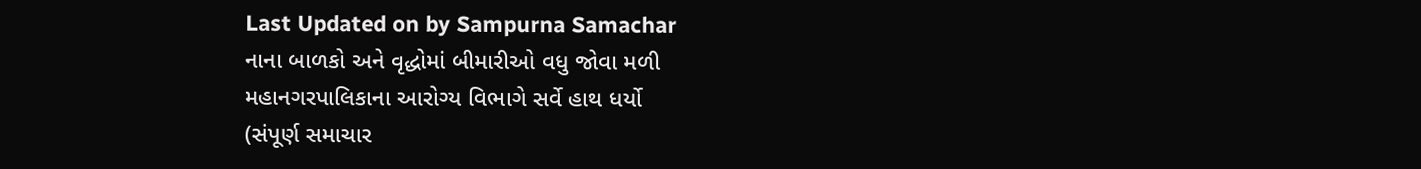Last Updated on by Sampurna Samachar
નાના બાળકો અને વૃદ્ધોમાં બીમારીઓ વધુ જોવા મળી
મહાનગરપાલિકાના આરોગ્ય વિભાગે સર્વે હાથ ધર્યો
(સંપૂર્ણ સમાચાર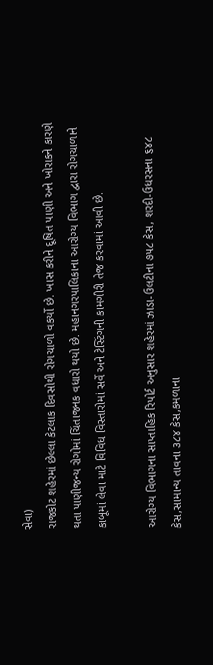સેવા)
રાજકોટ શહેરમાં છેલ્લા કેટલાક દિવસોથી રોગચાળો વકર્યો છે. ખાસ કરીને દૂષિત પાણી અને ખોરાકને કારણે થતા પાણીજન્ય રોગોમાં ચિંતાજનક વધારો થયો છે. મહાનગરપાલિકાના આરોગ્ય વિભાગ દ્વારા રોગચાળાને કાબૂમાં લેવા માટે વિવિધ વિસ્તારોમાં સર્વે અને ટેસ્ટિંગની કામગીરી તેજ કરવામાં આવી છે.

આરોગ્ય વિભાગના સાપ્તાહિક રિપોર્ટ અનુસાર શહેરમાં ઝાડા-ઉલટીના ૭૫૮ કેસ, શરદી-ઉધરસના ૬૪૮ કેસ,સામાન્ય તાવના ૩૮૪ કેસ,કમળાના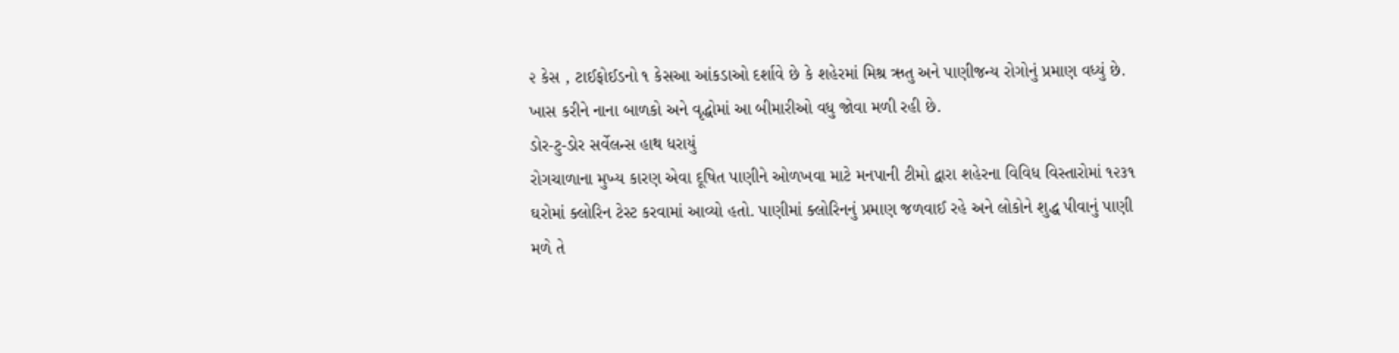૨ કેસ , ટાઈફોઈડનો ૧ કેસઆ આંકડાઓ દર્શાવે છે કે શહેરમાં મિશ્ર ઋતુ અને પાણીજન્ય રોગોનું પ્રમાણ વધ્યું છે. ખાસ કરીને નાના બાળકો અને વૃદ્ધોમાં આ બીમારીઓ વધુ જોવા મળી રહી છે.
ડોર-ટુ-ડોર સર્વેલન્સ હાથ ધરાયું
રોગચાળાના મુખ્ય કારણ એવા દૂષિત પાણીને ઓળખવા માટે મનપાની ટીમો દ્વારા શહેરના વિવિધ વિસ્તારોમાં ૧૨૩૧ ઘરોમાં ક્લોરિન ટેસ્ટ કરવામાં આવ્યો હતો. પાણીમાં ક્લોરિનનું પ્રમાણ જળવાઈ રહે અને લોકોને શુદ્ધ પીવાનું પાણી મળે તે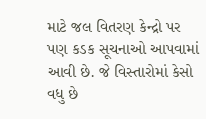માટે જલ વિતરણ કેન્દ્રો પર પણ કડક સૂચનાઓ આપવામાં આવી છે. જે વિસ્તારોમાં કેસો વધુ છે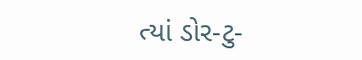ત્યાં ડોર-ટુ-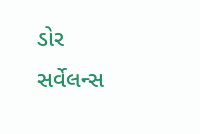ડોર સર્વેલન્સ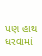પણ હાથ ધરવામાં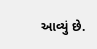આવ્યું છે.